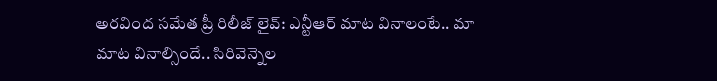అరవింద సమేత ప్రీ రిలీజ్ లైవ్: ఎన్టీఆర్ మాట వినాలంటే.. మా మాట వినాల్సిందే.. సిరివెన్నెల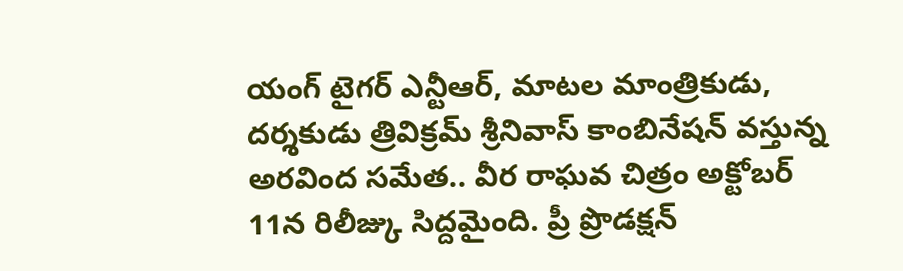యంగ్ టైగర్ ఎన్టీఆర్, మాటల మాంత్రికుడు, దర్శకుడు త్రివిక్రమ్ శ్రీనివాస్ కాంబినేషన్ వస్తున్న అరవింద సమేత.. వీర రాఘవ చిత్రం అక్టోబర్ 11న రిలీజ్కు సిద్దమైంది. ప్రీ ప్రొడక్షన్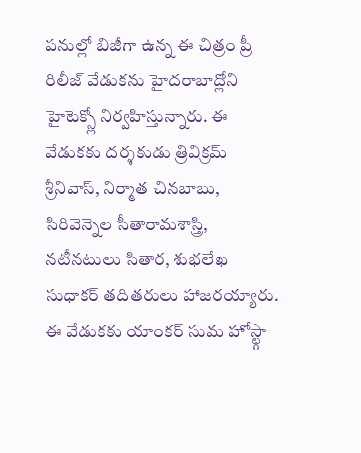పనుల్లో బిజీగా ఉన్న ఈ చిత్రం ప్రీ రిలీజ్ వేడుకను హైదరాబాద్లోని హైటెక్స్లో నిర్వహిస్తున్నారు. ఈ వేడుకకు దర్శకుడు త్రివిక్రమ్ శ్రీనివాస్, నిర్మాత చినబాబు, సిరివెన్నెల సీతారామశాస్త్రి, నటీనటులు సితార, శుభలేఖ సుధాకర్ తదితరులు హాజరయ్యారు. ఈ వేడుకకు యాంకర్ సుమ హోస్ట్గా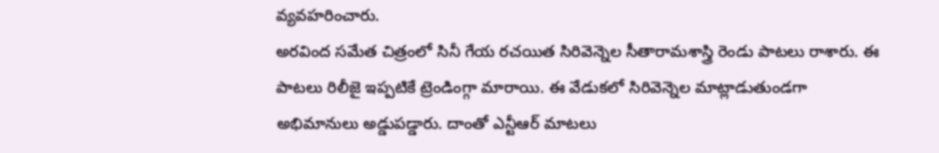వ్యవహరించారు.
అరవింద సమేత చిత్రంలో సినీ గేయ రచయిత సిరివెన్నెల సీతారామశాస్త్రి రెండు పాటలు రాశారు. ఈ పాటలు రిలీజై ఇప్పటికే ట్రెండింగ్గా మారాయి. ఈ వేడుకలో సిరివెన్నెల మాట్లాడుతుండగా అభిమానులు అడ్డుపడ్డారు. దాంతో ఎన్టీఆర్ మాటలు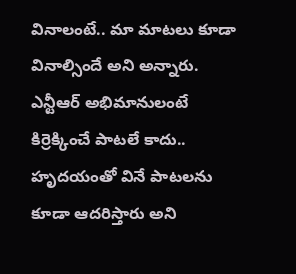వినాలంటే.. మా మాటలు కూడా వినాల్సిందే అని అన్నారు. ఎన్టీఆర్ అభిమానులంటే కిర్రెక్కించే పాటలే కాదు.. హృదయంతో వినే పాటలను కూడా ఆదరిస్తారు అని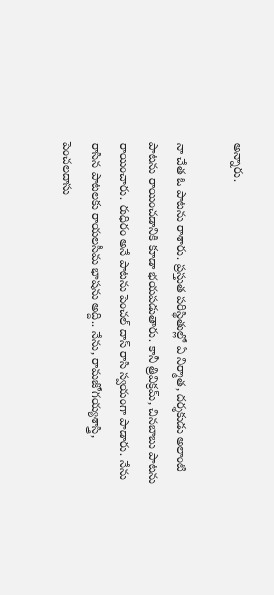అన్నారు.

నా చేత ఓ పాటను రాశారు. ప్రస్తుత పరిస్థితుల్లో ఏ నిర్మాత, దర్శకుడు అలాంటి పాటను రాయించడానికి కూడా భయపడుతారు. కానీ త్రివిక్రమ్, చినబాబు పాటను రాయించారు. రుధిరం అనే పాటను పెంచల్ దాస్ రాసి స్వయంగా పాడారు. నేను రాసిన పాటలకు రాయలసీమ భాషను అద్ది.. నేను, రామజోగయ్యశాస్త్రి, పెంచలదాసు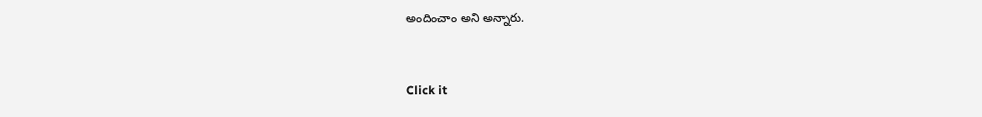అందించాం అని అన్నారు.


Click it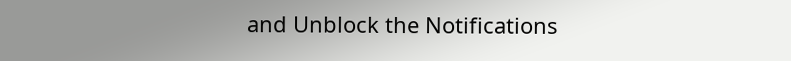and Unblock the Notifications